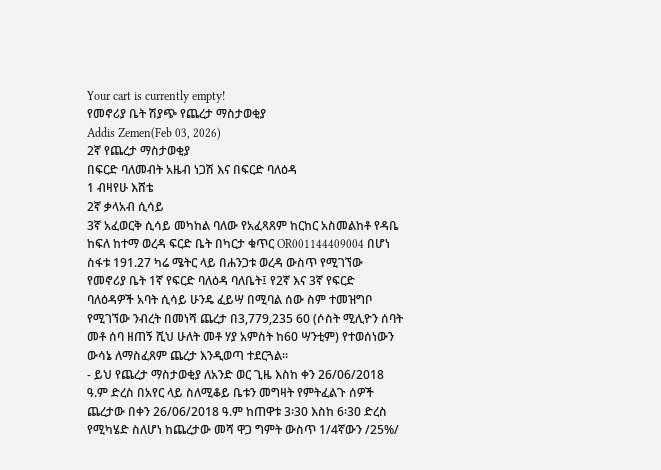Your cart is currently empty!
የመኖሪያ ቤት ሽያጭ የጨረታ ማስታወቂያ
Addis Zemen(Feb 03, 2026)
2ኛ የጨረታ ማስታወቂያ
በፍርድ ባለመብት አዜብ ነጋሽ እና በፍርድ ባለዕዳ
1 ብዛየሁ እሸቴ
2ኛ ቃላአብ ሲሳይ
3ኛ አፈወርቅ ሲሳይ መካከል ባለው የአፈጻጸም ከርከር አስመልከቶ የዳቤ ከፍለ ከተማ ወረዳ ፍርድ ቤት በካርታ ቁጥር OR001144409004 በሆነ ስፋቱ 191.27 ካሬ ሜትር ላይ በሐንጋቱ ወረዳ ውስጥ የሚገኘው የመኖሪያ ቤት 1ኛ የፍርድ ባለዕዳ ባለቤት፤ የ2ኛ እና 3ኛ የፍርድ ባለዕዳዎች አባት ሲሳይ ሁንዴ ፈይሣ በሚባል ሰው ስም ተመዝግቦ የሚገኘው ንብረት በመነሻ ጨረታ በ3,779,235 60 (ሶስት ሚሊዮን ሰባት መቶ ሰባ ዘጠኝ ሺህ ሁለት መቶ ሃያ አምስት ከ60 ሣንቲም) የተወሰነውን ውሳኔ ለማስፈጸም ጨረታ እንዲወጣ ተደርጓል።
- ይህ የጨረታ ማስታወቂያ ለአንድ ወር ጊዜ እስከ ቀን 26/06/2018 ዓ.ም ድረስ በአየር ላይ ስለሚቆይ ቤቱን መግዛት የምትፈልጉ ሰዎች ጨረታው በቀን 26/06/2018 ዓ.ም ከጠዋቱ 3፡30 እስከ 6፡30 ድረስ የሚካሄድ ስለሆነ ከጨረታው መሻ ዋጋ ግምት ውስጥ 1/4ኛውን /25%/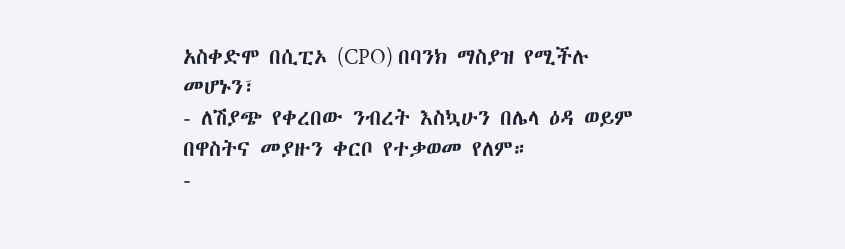አስቀድሞ በሲፒኦ (CPO) በባንክ ማስያዝ የሚችሉ መሆኑን፣
- ለሽያጭ የቀረበው ንብረት እስኳሁን በሌላ ዕዳ ወይም በዋስትና መያዙን ቀርቦ የተቃወመ የለም።
-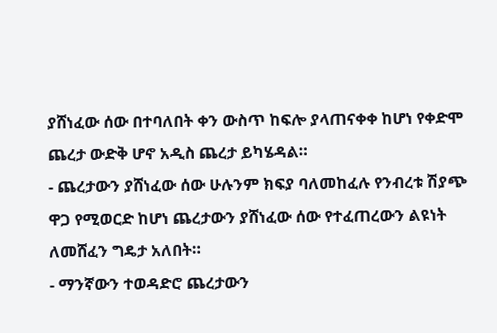ያሸነፈው ሰው በተባለበት ቀን ውስጥ ከፍሎ ያላጠናቀቀ ከሆነ የቀድሞ ጨረታ ውድቅ ሆኖ አዲስ ጨረታ ይካሄዳል።
- ጨረታውን ያሸነፈው ሰው ሁሉንም ክፍያ ባለመከፈሉ የንብረቱ ሽያጭ ዋጋ የሚወርድ ከሆነ ጨረታውን ያሸነፈው ሰው የተፈጠረውን ልዩነት ለመሸፈን ግዴታ አለበት።
- ማንኛውን ተወዳድሮ ጨረታውን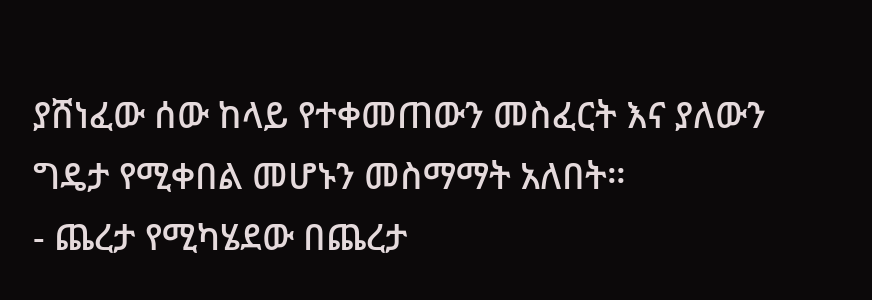ያሸነፈው ሰው ከላይ የተቀመጠውን መስፈርት እና ያለውን ግዴታ የሚቀበል መሆኑን መስማማት አለበት።
- ጨረታ የሚካሄደው በጨረታ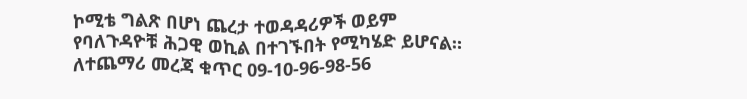ኮሚቴ ግልጽ በሆነ ጨረታ ተወዳዳሪዎች ወይም የባለጉዳዮቹ ሕጋዊ ወኪል በተገኙበት የሚካሄድ ይሆናል።
ለተጨማሪ መረጃ ቁጥር 09-10-96-98-56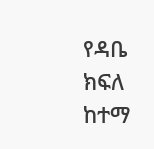የዳቤ ክፍለ ከተማ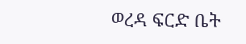ወረዳ ፍርድ ቤት